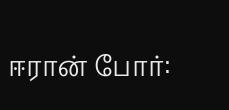ஈரான் போர்: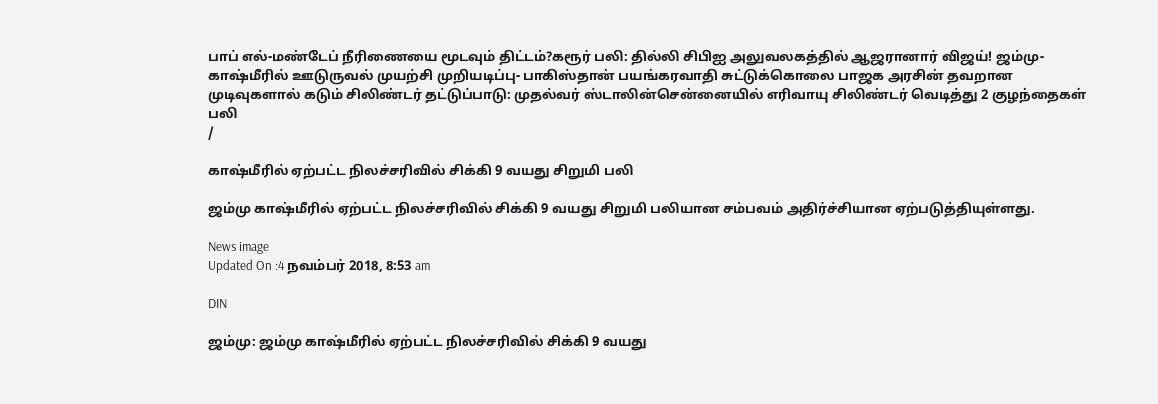பாப் எல்-மண்டேப் நீரிணையை மூடவும் திட்டம்?கரூர் பலி: தில்லி சிபிஐ அலுவலகத்தில் ஆஜரானார் விஜய்! ஜம்மு-காஷ்மீரில் ஊடுருவல் முயற்சி முறியடிப்பு- பாகிஸ்தான் பயங்கரவாதி சுட்டுக்கொலை பாஜக அரசின் தவறான முடிவுகளால் கடும் சிலிண்டர் தட்டுப்பாடு: முதல்வர் ஸ்டாலின்சென்னையில் எரிவாயு சிலிண்டர் வெடித்து 2 குழந்தைகள் பலி
/

காஷ்மீரில் ஏற்பட்ட நிலச்சரிவில் சிக்கி 9 வயது சிறுமி பலி

ஜம்மு காஷ்மீரில் ஏற்பட்ட நிலச்சரிவில் சிக்கி 9 வயது சிறுமி பலியான சம்பவம் அதிர்ச்சியான ஏற்படுத்தியுள்ளது.

News image
Updated On :4 நவம்பர் 2018, 8:53 am

DIN

ஜம்மு: ஜம்மு காஷ்மீரில் ஏற்பட்ட நிலச்சரிவில் சிக்கி 9 வயது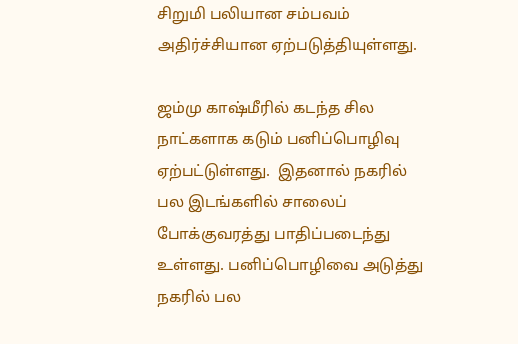சிறுமி பலியான சம்பவம் அதிர்ச்சியான ஏற்படுத்தியுள்ளது.

ஜம்மு காஷ்மீரில் கடந்த சில நாட்களாக கடும் பனிப்பொழிவு ஏற்பட்டுள்ளது.  இதனால் நகரில் பல இடங்களில் சாலைப் போக்குவரத்து பாதிப்படைந்து உள்ளது. பனிப்பொழிவை அடுத்து நகரில் பல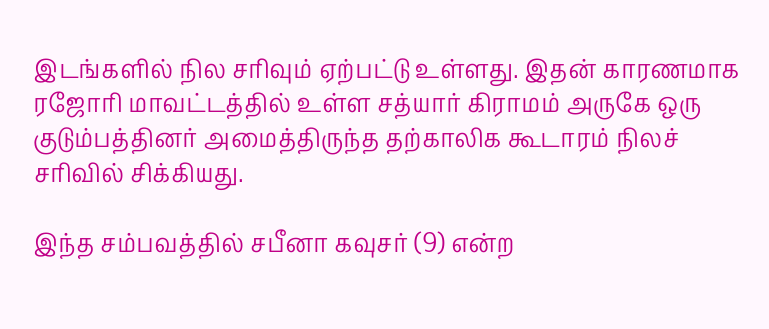இடங்களில் நில சரிவும் ஏற்பட்டு உள்ளது. இதன் காரணமாக ரஜோரி மாவட்டத்தில் உள்ள சத்யார் கிராமம் அருகே ஒரு குடும்பத்தினர் அமைத்திருந்த தற்காலிக கூடாரம் நிலச்  சரிவில் சிக்கியது.

இந்த சம்பவத்தில் சபீனா கவுசர் (9) என்ற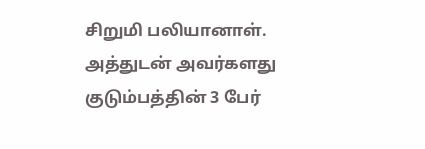சிறுமி பலியானாள். அத்துடன் அவர்களது குடும்பத்தின் 3 பேர்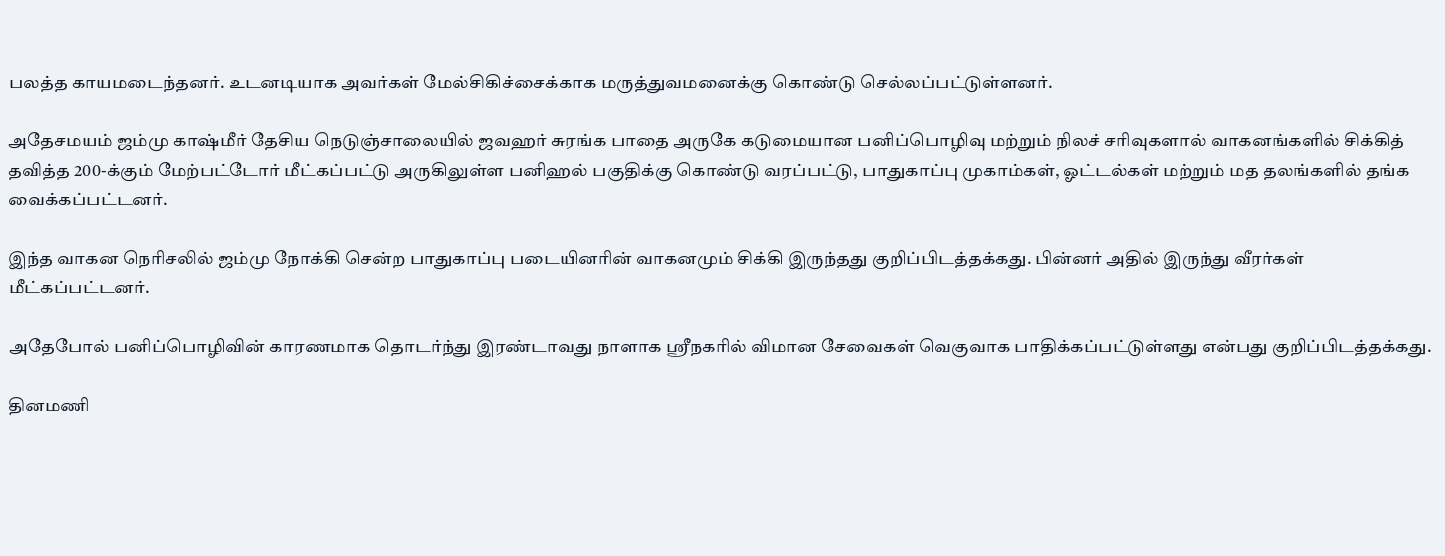பலத்த காயமடைந்தனர். உடனடியாக அவர்கள் மேல்சிகிச்சைக்காக மருத்துவமனைக்கு கொண்டு செல்லப்பட்டுள்ளனர்.

அதேசமயம் ஜம்மு காஷ்மீர் தேசிய நெடுஞ்சாலையில் ஜவஹர் சுரங்க பாதை அருகே கடுமையான பனிப்பொழிவு மற்றும் நிலச் சரிவுகளால் வாகனங்களில் சிக்கித் தவித்த 200-க்கும் மேற்பட்டோர் மீட்கப்பட்டு அருகிலுள்ள பனிஹல் பகுதிக்கு கொண்டு வரப்பட்டு, பாதுகாப்பு முகாம்கள், ஓட்டல்கள் மற்றும் மத தலங்களில் தங்க வைக்கப்பட்டனர்.

இந்த வாகன நெரிசலில் ஜம்மு நோக்கி சென்ற பாதுகாப்பு படையினரின் வாகனமும் சிக்கி இருந்தது குறிப்பிடத்தக்கது. பின்னர் அதில் இருந்து வீரர்கள் மீட்கப்பட்டனர்.

அதேபோல் பனிப்பொழிவின் காரணமாக தொடர்ந்து இரண்டாவது நாளாக ஸ்ரீநகரில் விமான சேவைகள் வெகுவாக பாதிக்கப்பட்டுள்ளது என்பது குறிப்பிடத்தக்கது.

தினமணி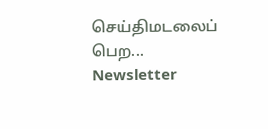செய்திமடலைப் பெற... Newsletter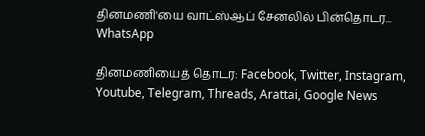தினமணி'யை வாட்ஸ்ஆப் சேனலில் பின்தொடர... WhatsApp

தினமணியைத் தொடர: Facebook, Twitter, Instagram, Youtube, Telegram, Threads, Arattai, Google News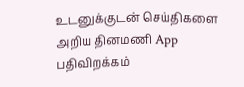உடனுக்குடன் செய்திகளை அறிய தினமணி App பதிவிறக்கம்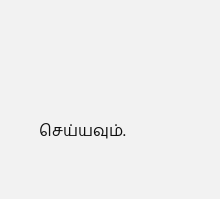செய்யவும்.